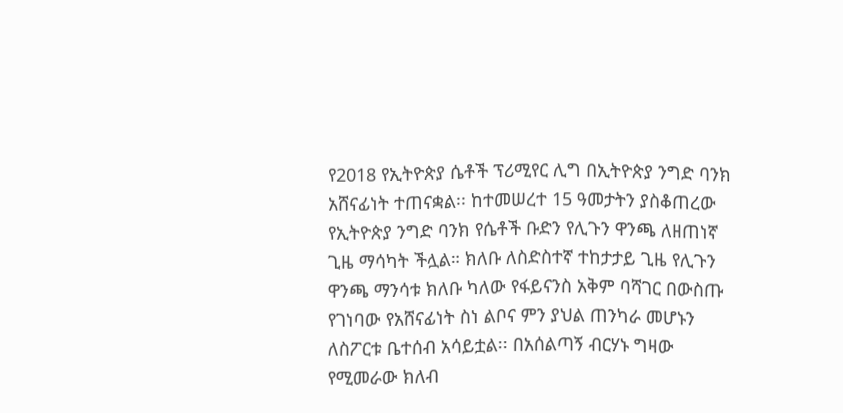የ2018 የኢትዮጵያ ሴቶች ፕሪሚየር ሊግ በኢትዮጵያ ንግድ ባንክ አሸናፊነት ተጠናቋል፡፡ ከተመሠረተ 15 ዓመታትን ያስቆጠረው የኢትዮጵያ ንግድ ባንክ የሴቶች ቡድን የሊጉን ዋንጫ ለዘጠነኛ ጊዜ ማሳካት ችሏል። ክለቡ ለስድስተኛ ተከታታይ ጊዜ የሊጉን ዋንጫ ማንሳቱ ክለቡ ካለው የፋይናንስ አቅም ባሻገር በውስጡ የገነባው የአሸናፊነት ስነ ልቦና ምን ያህል ጠንካራ መሆኑን ለስፖርቱ ቤተሰብ አሳይቷል፡፡ በአሰልጣኝ ብርሃኑ ግዛው የሚመራው ክለብ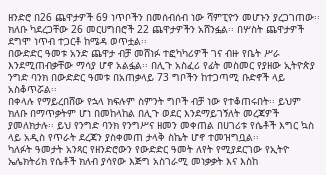ዘንድሮ በ26 ጨዋታዎች 69 ነጥቦችን በመሰብሰብ ነው ሻምፒዮን መሆኑን ያረጋገጠው፡፡
ክለቡ ካደረጋቸው 26 መርሀግበሮች 22 ጨዋታዎችን አሸንፏል፡፡ በሦስት ጨዋታዎች ደግሞ ነጥብ ተጋርቶ ከሜዳ ወጥቷል፡፡
በውድድር ዓመቱ አንድ ጨዋታ ብቻ መሸነፉ ተፎካካሪዎች ገና ብዙ የቤት ሥራ እንደሚጠብቃቸው ማሳያ ሆኖ አልፏል፡፡ በሊጉ አስፈሪ የፊት መስመር የያዘው ኢትዮጵያ ንግድ ባንክ በውድድር ዓመቱ በአጠቃላይ 73 ግቦችን ከተጋጣሚ ቡድኖች ላይ አስቆጥሯል፡፡
በቀላሉ የማይረበሸው የኋላ ክፍሉም ስምንት ግቦች ብቻ ነው የተቆጠሩበት፡፡ ይህም ክለቡ በማጥቃትም ሆነ በመከላከል በሊጉ ወደር እንደማይገኝለት መረጃዎች ያመለክታሉ፡፡ ይህ የንግድ ባንክ የንግሥና ዘመን መቀጠል በሀገሪቱ የሴቶች እግር ኳስ ላይ አዲስ የጥራት ደረጃን ያስቀመጠ ታላቅ ስኬት ሆኖ ተመዝግቧል፡፡
ካለፉት ዓመታት አንጻር የዘንድሮውን የውድድር ዓመት ለየት የሚያደርገው የኢትዮ ኤሌክትሪክ የሴቶች ክለብ ያሳየው እጅግ አስገራሚ መነቃቃት እና እስከ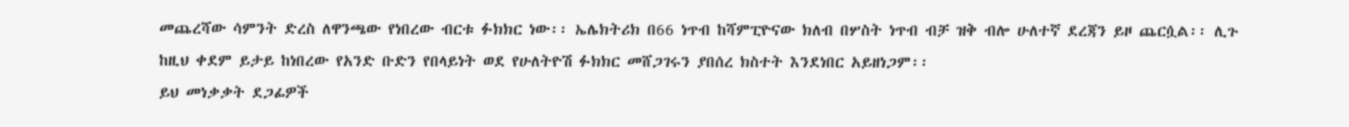መጨረሻው ሳምንት ድረስ ለዋንጫው የነበረው ብርቱ ፉክክር ነው፡፡ ኤሌክትሪክ በ66 ነጥብ ከሻምፒዮናው ክለብ በሦስት ነጥብ ብቻ ዝቅ ብሎ ሁለተኛ ደረጃን ይዞ ጨርሷል፡፡ ሊጉ ከዚህ ቀደም ይታይ ከነበረው የአንድ ቡድን የበላይነት ወደ የሁለትዮሽ ፉክክር መሸጋገሩን ያበሰረ ክስተት እንደነበር አይዘነጋም፡፡
ይህ መነቃቃት ደጋፊዎች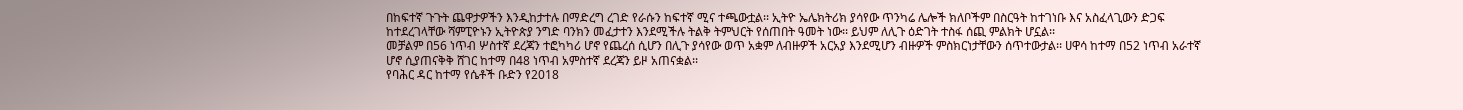በከፍተኛ ጉጉት ጨዋታዎችን እንዲከታተሉ በማድረግ ረገድ የራሱን ከፍተኛ ሚና ተጫውቷል፡፡ ኢትዮ ኤሌክትሪክ ያሳየው ጥንካሬ ሌሎች ክለቦችም በስርዓት ከተገነቡ እና አስፈላጊውን ድጋፍ ከተደረገላቸው ሻምፒዮኑን ኢትዮጵያ ንግድ ባንክን መፈታተን እንደሚችሉ ትልቅ ትምህርት የሰጠበት ዓመት ነው፡፡ ይህም ለሊጉ ዕድገት ተስፋ ሰጪ ምልክት ሆኗል፡፡
መቻልም በ56 ነጥብ ሦስተኛ ደረጃን ተፎካካሪ ሆኖ የጨረሰ ሲሆን በሊጉ ያሳየው ወጥ አቋም ለብዙዎች አርአያ እንደሚሆን ብዙዎች ምስክርነታቸውን ሰጥተውታል፡፡ ሀዋሳ ከተማ በ52 ነጥብ አራተኛ ሆኖ ሲያጠናቅቅ ሸገር ከተማ በ48 ነጥብ አምስተኛ ደረጃን ይዞ አጠናቋል፡፡
የባሕር ዳር ከተማ የሴቶች ቡድን የ2018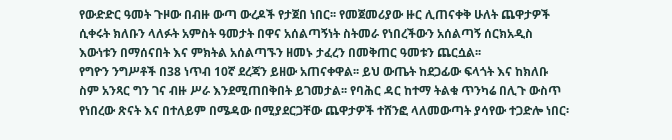የውድድር ዓመት ጉዞው በብዙ ውጣ ውረዶች የታጀበ ነበር፡፡ የመጀመሪያው ዙር ሊጠናቀቅ ሁለት ጨዋታዎች ሲቀሩት ክለቡን ላለፉት አምስት ዓመታት በዋና አሰልጣኝነት ስትመራ የነበረችውን አሰልጣኝ ሰርክአዲስ እውነቱን በማሰናበት እና ምክትል አሰልጣኙን ዘመኑ ታፈረን በመቅጠር ዓመቱን ጨርሷል፡፡
የግዮን ንግሥቶች በ38 ነጥብ 10ኛ ደረጃን ይዘው አጠናቀዋል፡፡ ይህ ውጤት ከደጋፊው ፍላጎት እና ከክለቡ ስም አንጻር ግን ገና ብዙ ሥራ እንደሚጠበቅበት ይገመታል፡፡ የባሕር ዳር ከተማ ትልቁ ጥንካሬ በሊጉ ውስጥ የነበረው ጽናት እና በተለይም በሜዳው በሚያደርጋቸው ጨዋታዎች ተሸንፎ ላለመውጣት ያሳየው ተጋድሎ ነበር፡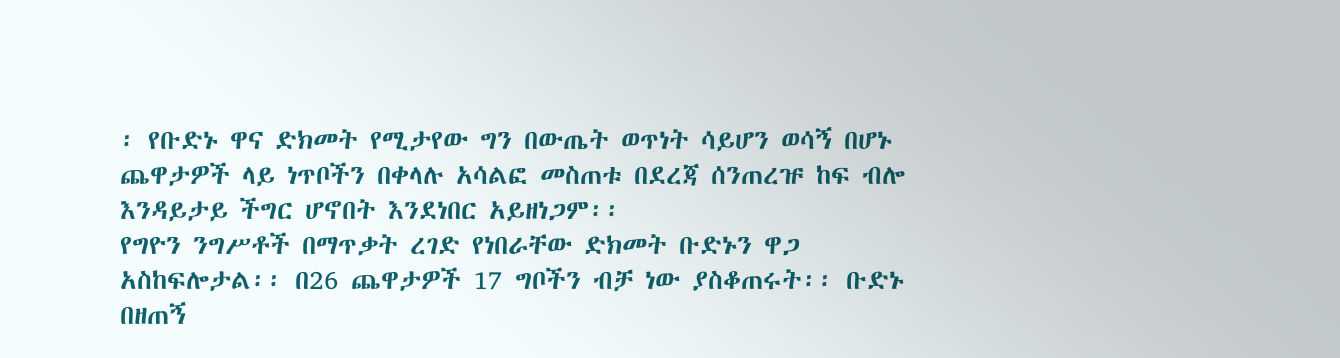፡ የቡድኑ ዋና ድክመት የሚታየው ግን በውጤት ወጥነት ሳይሆን ወሳኝ በሆኑ ጨዋታዎች ላይ ነጥቦችን በቀላሉ አሳልፎ መስጠቱ በደረጃ ሰንጠረዡ ከፍ ብሎ እንዳይታይ ችግር ሆኖበት እንደነበር አይዘነጋም፡፡
የግዮን ንግሥቶች በማጥቃት ረገድ የነበራቸው ድክመት ቡድኑን ዋጋ አስከፍሎታል፡፡ በ26 ጨዋታዎች 17 ግቦችን ብቻ ነው ያስቆጠሩት፡፡ ቡድኑ በዘጠኝ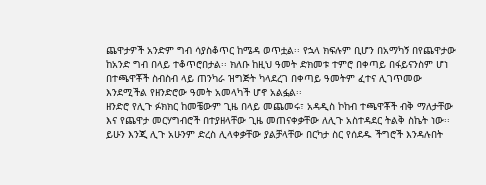ጨዋታዎች አንድም ግብ ሳያስቆጥር ከሜዳ ወጥቷል፡፡ የኋላ ክፍሉም ቢሆን በአማካኝ በየጨዋታው ከአንድ ግብ በላይ ተቆጥሮበታል፡፡ ክለቡ ከዚህ ዓመት ድክመቱ ተምሮ በቀጣይ በፋይናንስም ሆነ በተጫዋቾች ስብስብ ላይ ጠንካራ ዝግጅት ካላደረገ በቀጣይ ዓመትም ፈተና ሊገጥመው እንደሚችል የዘንድሮው ዓመት አመላካች ሆኖ አልፏል፡፡
ዘንድሮ የሊጉ ፉክክር ከመቼውም ጊዜ በላይ መጨመሩ፣ አዳዲስ ኮከብ ተጫዋቾች ብቅ ማለታቸው እና የጨዋታ መርሃግብሮች በተያዘላቸው ጊዜ መጠናቀቃቸው ለሊጉ አስተዳደር ትልቅ ስኬት ነው፡፡ ይሁን እንጂ ሊጉ አሁንም ድረስ ሊላቀቃቸው ያልቻላቸው በርካታ ስር የሰደዱ ችግሮች እንዳሉበት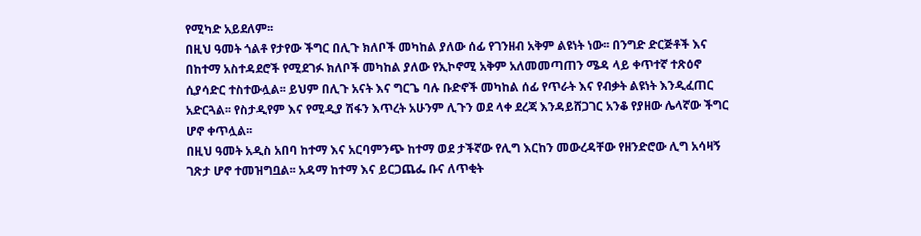የሚካድ አይደለም፡፡
በዚህ ዓመት ጎልቶ የታየው ችግር በሊጉ ክለቦች መካከል ያለው ሰፊ የገንዘብ አቅም ልዩነት ነው፡፡ በንግድ ድርጅቶች እና በከተማ አስተዳደሮች የሚደገፉ ክለቦች መካከል ያለው የኢኮኖሚ አቅም አለመመጣጠን ሜዳ ላይ ቀጥተኛ ተጽዕኖ ሲያሳድር ተስተውሏል፡፡ ይህም በሊጉ አናት እና ግርጌ ባሉ ቡድኖች መካከል ሰፊ የጥራት እና የብቃት ልዩነት እንዲፈጠር አድርጓል፡፡ የስታዲየም እና የሚዲያ ሽፋን እጥረት አሁንም ሊጉን ወደ ላቀ ደረጃ እንዳይሸጋገር አንቆ የያዘው ሌላኛው ችግር ሆኖ ቀጥሏል፡፡
በዚህ ዓመት አዲስ አበባ ከተማ እና አርባምንጭ ከተማ ወደ ታችኛው የሊግ እርከን መውረዳቸው የዘንድሮው ሊግ አሳዛኝ ገጽታ ሆኖ ተመዝግቧል፡፡ አዳማ ከተማ እና ይርጋጨፌ ቡና ለጥቂት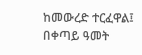ከመውረድ ተርፈዋል፤ በቀጣይ ዓመት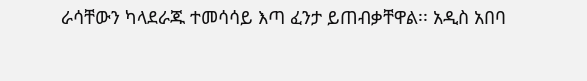ራሳቸውን ካላደራጁ ተመሳሳይ እጣ ፈንታ ይጠብቃቸዋል፡፡ አዲስ አበባ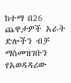ከተማ በ26 ጨዋታዎች አራት ድሎችን ብቻ ማስመዝገቡን የአወዳዳሪው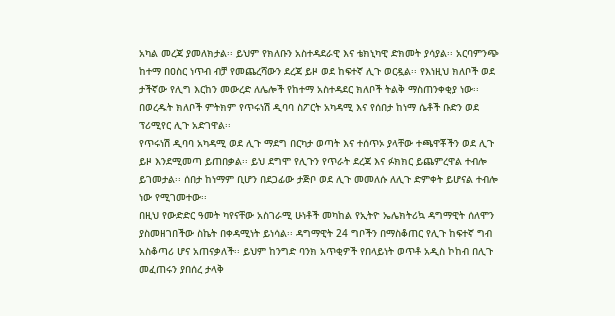አካል መረጃ ያመለክታል፡፡ ይህም የክለቡን አስተዳደራዊ እና ቴክኒካዊ ድክመት ያሳያል፡፡ አርባምንጭ ከተማ በዐስር ነጥብ ብቻ የመጨረሻውን ደረጃ ይዞ ወደ ከፍተኛ ሊጉ ወርዷል፡፡ የእነዚህ ክለቦች ወደ ታችኛው የሊግ እርከን መውረድ ለሌሎች የከተማ አስተዳደር ክለቦች ትልቅ ማስጠንቀቂያ ነው፡፡ በወረዱት ክለቦች ምትክም የጥሩነሽ ዲባባ ስፖርት አካዳሚ እና የሰበታ ከነማ ሴቶች ቡድን ወደ ፕሪሚየር ሊጉ አድገዋል፡፡
የጥሩነሽ ዲባባ አካዳሚ ወደ ሊጉ ማደግ በርካታ ወጣት እና ተሰጥኦ ያላቸው ተጫዋቾችን ወደ ሊጉ ይዞ እንደሚመጣ ይጠበቃል፡፡ ይህ ደግሞ የሊጉን የጥራት ደረጃ እና ፉክክር ይጨምረዋል ተብሎ ይገመታል፡፡ ሰበታ ከነማም ቢሆን በደጋፊው ታጅቦ ወደ ሊጉ መመለሱ ለሊጉ ድምቀት ይሆናል ተብሎ ነው የሚገመተው፡፡
በዚህ የውድድር ዓመት ካየናቸው አስገራሚ ሁነቶች መካከል የኢትዮ ኤሌክትሪኳ ዳግማዊት ሰለሞን ያስመዘገበችው ስኬት በቀዳሚነት ይነሳል፡፡ ዳግማዊት 24 ግቦችን በማስቆጠር የሊጉ ከፍተኛ ግብ አስቆጣሪ ሆና አጠናቃለች፡፡ ይህም ከንግድ ባንክ አጥቂዎች የበላይነት ወጥቶ አዲስ ኮከብ በሊጉ መፈጠሩን ያበሰረ ታላቅ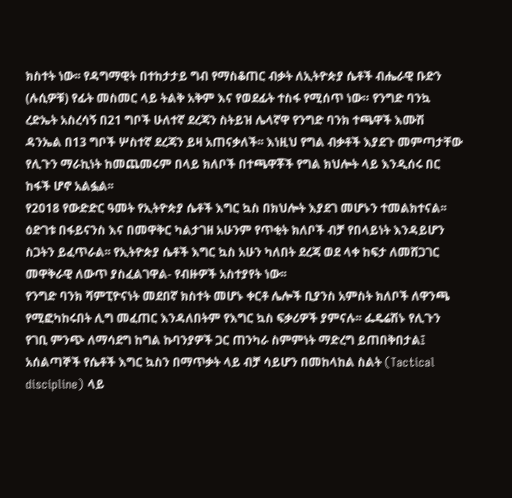ክስተት ነው፡፡ የዳግማዊት በተከታታይ ግብ የማስቆጠር ብቃት ለኢትዮጵያ ሴቶች ብሔራዊ ቡድን (ሉሲዎቹ) የፊት መስመር ላይ ትልቅ አቅም እና የወደፊት ተስፋ የሚሰጥ ነው። የንግድ ባንኳ ረድኤት አስረሳኝ በ21 ግቦች ሁለተኛ ደረጃን ስትይዝ ሌላኛዋ የንግድ ባንክ ተጫዋች እሙሽ ዳንኤል በ13 ግቦች ሦስተኛ ደረጃን ይዛ አጠናቃለች፡፡ እነዚህ የግል ብቃቶች እያደጉ መምጣታቸው የሊጉን ማራኪነት ከመጨመሩም በላይ ክለቦች በተጫዋቾች የግል ክህሎት ላይ እንዲሰሩ በር ከፋች ሆኖ አልፏል፡፡
የ2018 የውድድር ዓመት የኢትዮጵያ ሴቶች እግር ኳስ በክህሎት እያደገ መሆኑን ተመልክተናል፡፡ ዕድገቱ በፋይናንስ እና በመዋቅር ካልታገዘ አሁንም የጥቂት ክለቦች ብቻ የበላይነት እንዳይሆን ስጋትን ይፈጥራል፡፡ የኢትዮጵያ ሴቶች እግር ኳስ አሁን ካለበት ደረጃ ወደ ላቀ ከፍታ ለመሸጋገር መዋቅራዊ ለውጥ ያስፈልገዋል- የብዙዎች አስተያየት ነው፡፡
የንግድ ባንክ ሻምፒዮናነት መደበኛ ክስተት መሆኑ ቀርቶ ሌሎች ቢያንስ አምስት ክለቦች ለዋንጫ የሚፎካከሩበት ሊግ መፈጠር እንዳለበትም የእግር ኳስ ፍቃሪዎች ያምናሉ፡፡ ፌዴሬሽኑ የሊጉን የገቢ ምንጭ ለማሳደግ ከግል ኩባንያዎች ጋር ጠንካራ ስምምነት ማድረግ ይጠበቅበታል፤ አሰልጣኞች የሴቶች እግር ኳስን በማጥቃት ላይ ብቻ ሳይሆን በመከላከል ስልት (Tactical discipline) ላይ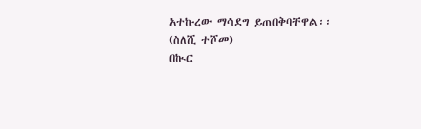አተኩረው ማሳደግ ይጠበቅባቸዋል፡፡
(ስለሺ ተሾመ)
በኲር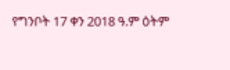የግንቦት 17 ቀን 2018 ዓ.ም ዕትም